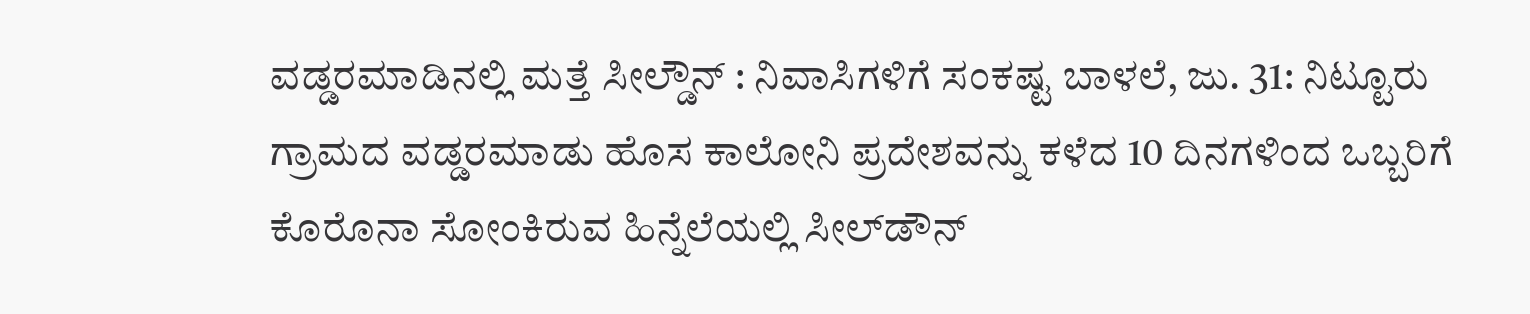ವಡ್ಡರಮಾಡಿನಲ್ಲಿ ಮತ್ತೆ ಸೀಲ್ಡೌನ್ : ನಿವಾಸಿಗಳಿಗೆ ಸಂಕಷ್ಟ ಬಾಳಲೆ, ಜು. 31: ನಿಟ್ಟೂರು ಗ್ರಾಮದ ವಡ್ಡರಮಾಡು ಹೊಸ ಕಾಲೋನಿ ಪ್ರದೇಶವನ್ನು ಕಳೆದ 10 ದಿನಗಳಿಂದ ಒಬ್ಬರಿಗೆ ಕೊರೊನಾ ಸೋಂಕಿರುವ ಹಿನ್ನೆಲೆಯಲ್ಲಿ ಸೀಲ್‍ಡೌನ್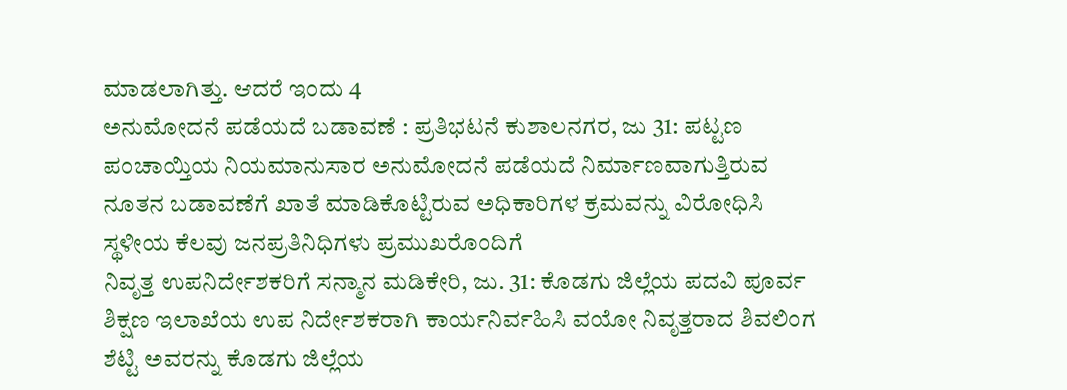ಮಾಡಲಾಗಿತ್ತು. ಆದರೆ ಇಂದು 4
ಅನುಮೋದನೆ ಪಡೆಯದೆ ಬಡಾವಣೆ : ಪ್ರತಿಭಟನೆ ಕುಶಾಲನಗರ, ಜು 31: ಪಟ್ಟಣ ಪಂಚಾಯ್ತಿಯ ನಿಯಮಾನುಸಾರ ಅನುಮೋದನೆ ಪಡೆಯದೆ ನಿರ್ಮಾಣವಾಗುತ್ತಿರುವ ನೂತನ ಬಡಾವಣೆಗೆ ಖಾತೆ ಮಾಡಿಕೊಟ್ಟಿರುವ ಅಧಿಕಾರಿಗಳ ಕ್ರಮವನ್ನು ವಿರೋಧಿಸಿ ಸ್ಥಳೀಯ ಕೆಲವು ಜನಪ್ರತಿನಿಧಿಗಳು ಪ್ರಮುಖರೊಂದಿಗೆ
ನಿವೃತ್ತ ಉಪನಿರ್ದೇಶಕರಿಗೆ ಸನ್ಮಾನ ಮಡಿಕೇರಿ, ಜು. 31: ಕೊಡಗು ಜಿಲ್ಲೆಯ ಪದವಿ ಪೂರ್ವ ಶಿಕ್ಷಣ ಇಲಾಖೆಯ ಉಪ ನಿರ್ದೇಶಕರಾಗಿ ಕಾರ್ಯನಿರ್ವಹಿಸಿ ವಯೋ ನಿವೃತ್ತರಾದ ಶಿವಲಿಂಗ ಶೆಟ್ಟಿ ಅವರನ್ನು ಕೊಡಗು ಜಿಲ್ಲೆಯ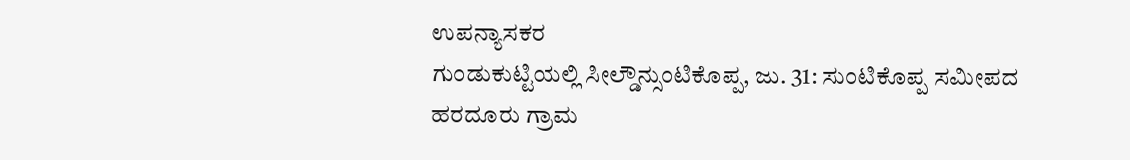ಉಪನ್ಯಾಸಕರ
ಗುಂಡುಕುಟ್ಟಿಯಲ್ಲಿ ಸೀಲ್ಡೌನ್ಸುಂಟಿಕೊಪ್ಪ, ಜು. 31: ಸುಂಟಿಕೊಪ್ಪ ಸಮೀಪದ ಹರದೂರು ಗ್ರಾಮ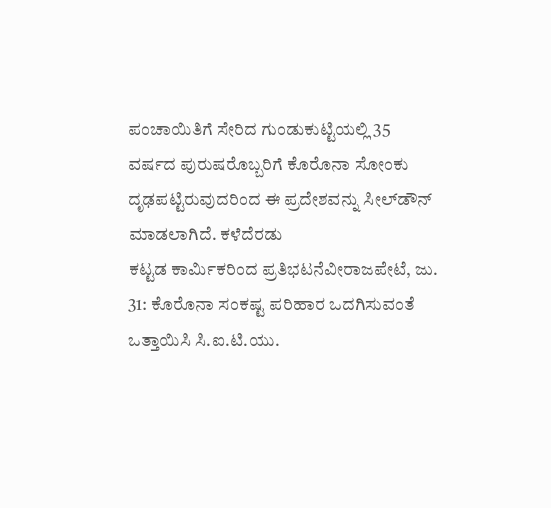ಪಂಚಾಯಿತಿಗೆ ಸೇರಿದ ಗುಂಡುಕುಟ್ಟಿಯಲ್ಲಿ 35 ವರ್ಷದ ಪುರುಷರೊಬ್ಬರಿಗೆ ಕೊರೊನಾ ಸೋಂಕು ದೃಢಪಟ್ಟಿರುವುದರಿಂದ ಈ ಪ್ರದೇಶವನ್ನು ಸೀಲ್‍ಡೌನ್ ಮಾಡಲಾಗಿದೆ. ಕಳೆದೆರಡು
ಕಟ್ಟಡ ಕಾರ್ಮಿಕರಿಂದ ಪ್ರತಿಭಟನೆವೀರಾಜಪೇಟೆ, ಜು. 31: ಕೊರೊನಾ ಸಂಕಷ್ಟ ಪರಿಹಾರ ಒದಗಿಸುವಂತೆ ಒತ್ತಾಯಿಸಿ ಸಿ.ಐ.ಟಿ.ಯು.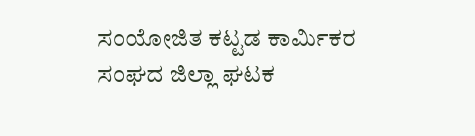ಸಂಯೋಜಿತ ಕಟ್ಟಡ ಕಾರ್ಮಿಕರ ಸಂಘದ ಜಿಲ್ಲಾ ಘಟಕ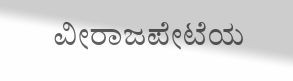ವೀರಾಜಪೇಟೆಯ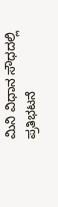ಮಿನಿ ವಿಧಾನ ಸೌಧದಲ್ಲಿ ಪ್ರತಿಭಟನೆ